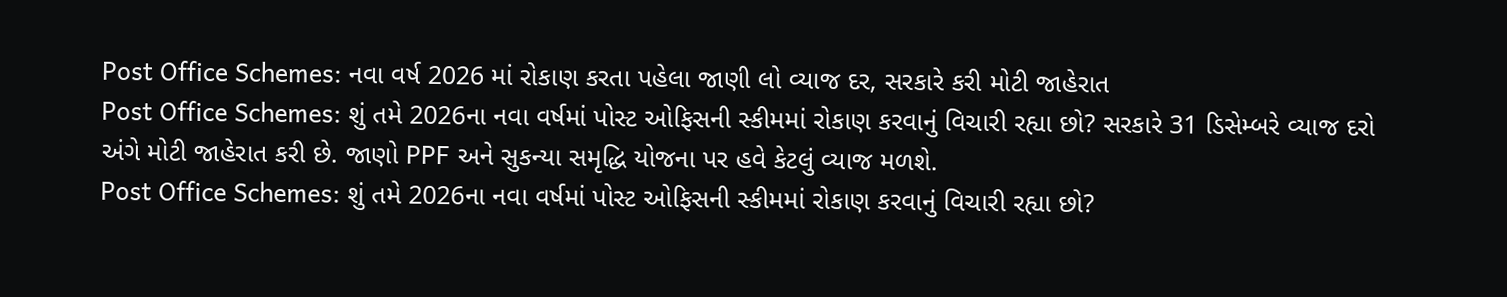Post Office Schemes: નવા વર્ષ 2026 માં રોકાણ કરતા પહેલા જાણી લો વ્યાજ દર, સરકારે કરી મોટી જાહેરાત
Post Office Schemes: શું તમે 2026ના નવા વર્ષમાં પોસ્ટ ઓફિસની સ્કીમમાં રોકાણ કરવાનું વિચારી રહ્યા છો? સરકારે 31 ડિસેમ્બરે વ્યાજ દરો અંગે મોટી જાહેરાત કરી છે. જાણો PPF અને સુકન્યા સમૃદ્ધિ યોજના પર હવે કેટલું વ્યાજ મળશે.
Post Office Schemes: શું તમે 2026ના નવા વર્ષમાં પોસ્ટ ઓફિસની સ્કીમમાં રોકાણ કરવાનું વિચારી રહ્યા છો?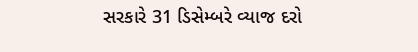સરકારે 31 ડિસેમ્બરે વ્યાજ દરો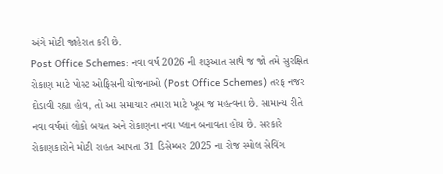અંગે મોટી જાહેરાત કરી છે.
Post Office Schemes: નવા વર્ષ 2026 ની શરૂઆત સાથે જ જો તમે સુરક્ષિત રોકાણ માટે પોસ્ટ ઓફિસની યોજનાઓ (Post Office Schemes) તરફ નજર દોડાવી રહ્યા હોવ, તો આ સમાચાર તમારા માટે ખૂબ જ મહત્વના છે. સામાન્ય રીતે નવા વર્ષમાં લોકો બચત અને રોકાણના નવા પ્લાન બનાવતા હોય છે. સરકારે રોકાણકારોને મોટી રાહત આપતા 31 ડિસેમ્બર 2025 ના રોજ સ્મોલ સેવિંગ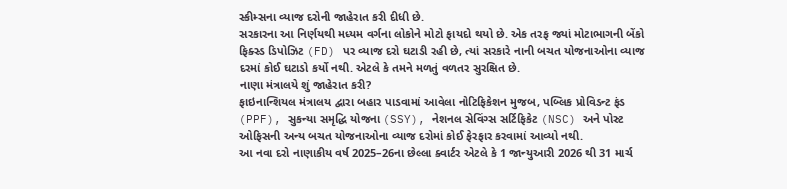સ્કીમ્સના વ્યાજ દરોની જાહેરાત કરી દીધી છે.
સરકારના આ નિર્ણયથી મધ્યમ વર્ગના લોકોને મોટો ફાયદો થયો છે. એક તરફ જ્યાં મોટાભાગની બેંકો ફિક્સ્ડ ડિપોઝિટ (FD) પર વ્યાજ દરો ઘટાડી રહી છે, ત્યાં સરકારે નાની બચત યોજનાઓના વ્યાજ દરમાં કોઈ ઘટાડો કર્યો નથી. એટલે કે તમને મળતું વળતર સુરક્ષિત છે.
નાણા મંત્રાલયે શું જાહેરાત કરી?
ફાઇનાન્શિયલ મંત્રાલય દ્વારા બહાર પાડવામાં આવેલા નોટિફિકેશન મુજબ, પબ્લિક પ્રોવિડન્ટ ફંડ (PPF), સુકન્યા સમૃદ્ધિ યોજના (SSY), નેશનલ સેવિંગ્સ સર્ટિફિકેટ (NSC) અને પોસ્ટ ઓફિસની અન્ય બચત યોજનાઓના વ્યાજ દરોમાં કોઈ ફેરફાર કરવામાં આવ્યો નથી.
આ નવા દરો નાણાકીય વર્ષ 2025–26ના છેલ્લા ક્વાર્ટર એટલે કે 1 જાન્યુઆરી 2026 થી 31 માર્ચ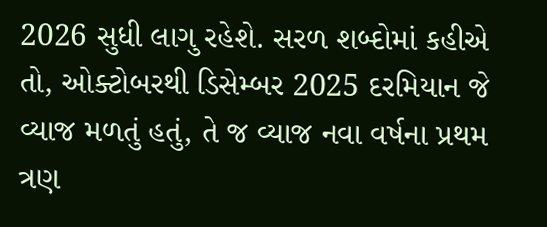2026 સુધી લાગુ રહેશે. સરળ શબ્દોમાં કહીએ તો, ઓક્ટોબરથી ડિસેમ્બર 2025 દરમિયાન જે વ્યાજ મળતું હતું, તે જ વ્યાજ નવા વર્ષના પ્રથમ ત્રણ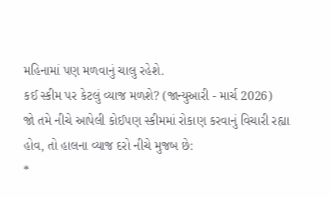મહિનામાં પણ મળવાનું ચાલુ રહેશે.
કઈ સ્કીમ પર કેટલું વ્યાજ મળશે? (જાન્યુઆરી - માર્ચ 2026)
જો તમે નીચે આપેલી કોઈપણ સ્કીમમાં રોકાણ કરવાનું વિચારી રહ્યા હોવ, તો હાલના વ્યાજ દરો નીચે મુજબ છે:
*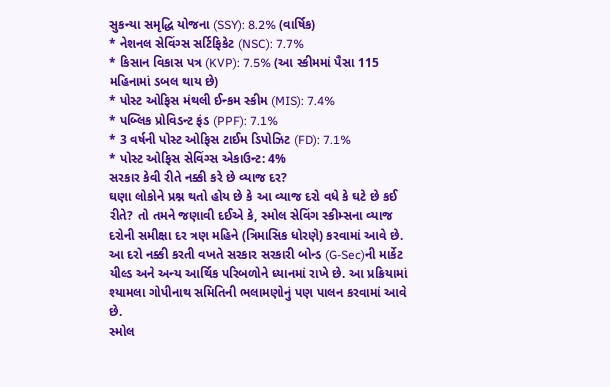સુકન્યા સમૃદ્ધિ યોજના (SSY): 8.2% (વાર્ષિક)
* નેશનલ સેવિંગ્સ સર્ટિફિકેટ (NSC): 7.7%
* કિસાન વિકાસ પત્ર (KVP): 7.5% (આ સ્કીમમાં પૈસા 115 મહિનામાં ડબલ થાય છે)
* પોસ્ટ ઓફિસ મંથલી ઈન્કમ સ્કીમ (MIS): 7.4%
* પબ્લિક પ્રોવિડન્ટ ફંડ (PPF): 7.1%
* 3 વર્ષની પોસ્ટ ઓફિસ ટાઈમ ડિપોઝિટ (FD): 7.1%
* પોસ્ટ ઓફિસ સેવિંગ્સ એકાઉન્ટ: 4%
સરકાર કેવી રીતે નક્કી કરે છે વ્યાજ દર?
ઘણા લોકોને પ્રશ્ન થતો હોય છે કે આ વ્યાજ દરો વધે કે ઘટે છે કઈ રીતે? તો તમને જણાવી દઈએ કે, સ્મોલ સેવિંગ સ્કીમ્સના વ્યાજ દરોની સમીક્ષા દર ત્રણ મહિને (ત્રિમાસિક ધોરણે) કરવામાં આવે છે. આ દરો નક્કી કરતી વખતે સરકાર સરકારી બોન્ડ (G-Sec)ની માર્કેટ યીલ્ડ અને અન્ય આર્થિક પરિબળોને ધ્યાનમાં રાખે છે. આ પ્રક્રિયામાં શ્યામલા ગોપીનાથ સમિતિની ભલામણોનું પણ પાલન કરવામાં આવે છે.
સ્મોલ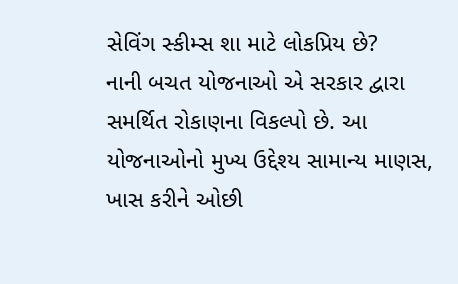સેવિંગ સ્કીમ્સ શા માટે લોકપ્રિય છે?
નાની બચત યોજનાઓ એ સરકાર દ્વારા સમર્થિત રોકાણના વિકલ્પો છે. આ યોજનાઓનો મુખ્ય ઉદ્દેશ્ય સામાન્ય માણસ, ખાસ કરીને ઓછી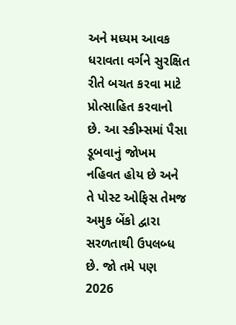અને મધ્યમ આવક ધરાવતા વર્ગને સુરક્ષિત રીતે બચત કરવા માટે પ્રોત્સાહિત કરવાનો છે. આ સ્કીમ્સમાં પૈસા ડૂબવાનું જોખમ નહિવત હોય છે અને તે પોસ્ટ ઓફિસ તેમજ અમુક બેંકો દ્વારા સરળતાથી ઉપલબ્ધ છે. જો તમે પણ 2026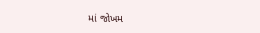માં જોખમ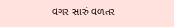વગર સારું વળતર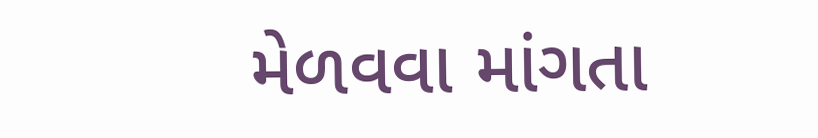મેળવવા માંગતા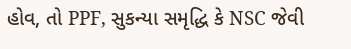હોવ, તો PPF, સુકન્યા સમૃદ્ધિ કે NSC જેવી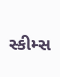સ્કીમ્સ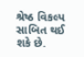શ્રેષ્ઠ વિકલ્પ સાબિત થઈ શકે છે.